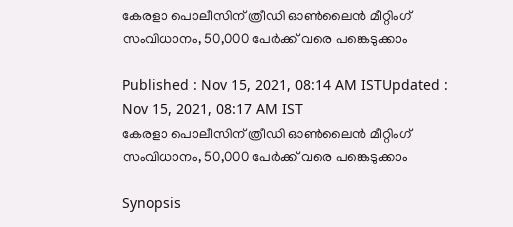കേരളാ പൊലീസിന് ത്രീഡി ഓൺലൈൻ മീറ്റിംഗ് സംവിധാനം, 50,000 പേ‍ർക്ക് വരെ പങ്കെടുക്കാം

Published : Nov 15, 2021, 08:14 AM ISTUpdated : Nov 15, 2021, 08:17 AM IST
കേരളാ പൊലീസിന് ത്രീഡി ഓൺലൈൻ മീറ്റിംഗ് സംവിധാനം, 50,000 പേ‍ർക്ക് വരെ പങ്കെടുക്കാം

Synopsis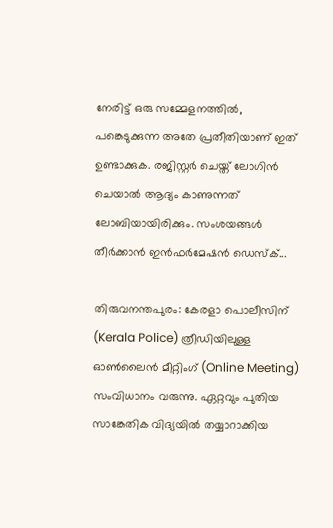നേരിട്ട് ഒരു സമ്മേളനത്തിൽ, പങ്കെടുക്കുന്ന അതേ പ്രതീതിയാണ് ഇത് ഉണ്ടാക്കുക. രജിസ്റ്റർ ചെയ്ത് ലോഗിൻ ചെയാൽ ആദ്യം കാണുന്നത് ലോബിയായിരിക്കും. സംശയങ്ങൾ തീർക്കാൻ ഇൻഫർമേഷൻ ഡെസ്ക്...

തിരുവനന്തപുരം: കേരളാ പൊലീസിന് (Kerala Police) ത്രീഡിയിലുള്ള ഓൺലൈൻ മീറ്റിംഗ് (Online Meeting) സംവിധാനം വരുന്നു. ഏറ്റവും പുതിയ സാങ്കേതിക വിദ്യയിൽ തയ്യാറാക്കിയ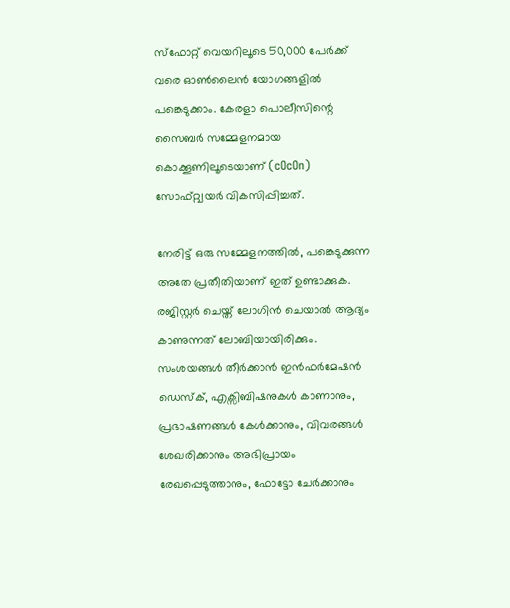സ്ഫോറ്റ് വെയറിലൂടെ 50,000 പേ‍ർക്ക് വരെ ഓൺലൈൻ യോഗങ്ങളിൽ പങ്കെടുക്കാം. കേരളാ പൊലീസിന്റെ സൈബർ സമ്മേളനമായ കൊക്കൂണിലൂടെയാണ് (cOcOn) സോഫ്റ്റ്വയർ വികസിപ്പിച്ചത്.

നേരിട്ട് ഒരു സമ്മേളനത്തിൽ, പങ്കെടുക്കുന്ന അതേ പ്രതീതിയാണ് ഇത് ഉണ്ടാക്കുക. രജിസ്റ്റർ ചെയ്ത് ലോഗിൻ ചെയാൽ ആദ്യം കാണുന്നത് ലോബിയായിരിക്കും. സംശയങ്ങൾ തീർക്കാൻ ഇൻഫർമേഷൻ ഡെസ്ക്, എക്സിബിഷനുകൾ കാണാനും, പ്രഭാഷണങ്ങൾ കേൾക്കാനും, വിവരങ്ങൾ ശേഖരിക്കാനും അഭിപ്രായം രേഖപ്പെടുത്താനും, ഫോട്ടോ ചേർക്കാനും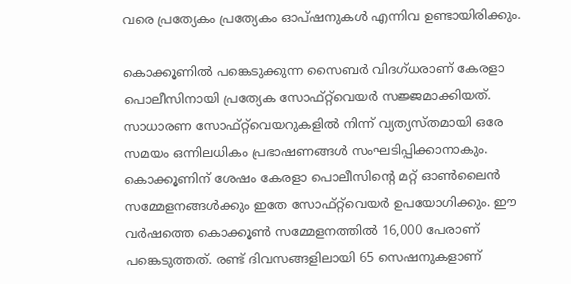വരെ പ്രത്യേകം പ്രത്യേകം ഓപ്ഷനുകൾ എന്നിവ ഉണ്ടായിരിക്കും.

കൊക്കൂണിൽ പങ്കെടുക്കുന്ന സൈബർ വിദഗ്ധരാണ് കേരളാ പൊലീസിനായി പ്രത്യേക സോഫ്റ്റ്‍വെയർ സജ്ജമാക്കിയത്. സാധാരണ സോഫ്റ്റ്‍വെയറുകളിൽ നിന്ന് വ്യത്യസ്തമായി ഒരേ സമയം ഒന്നിലധികം പ്രഭാഷണങ്ങൾ സംഘടിപ്പിക്കാനാകും. കൊക്കൂണിന് ശേഷം കേരളാ പൊലീസിന്റെ മറ്റ് ഓൺലൈൻ സമ്മേളനങ്ങൾക്കും ഇതേ സോഫ്റ്റ്‍വെയർ ഉപയോഗിക്കും. ഈ വർഷത്തെ കൊക്കൂൺ സമ്മേളനത്തിൽ 16,000 പേരാണ് പങ്കെടുത്തത്. രണ്ട് ദിവസങ്ങളിലായി 65 സെഷനുകളാണ്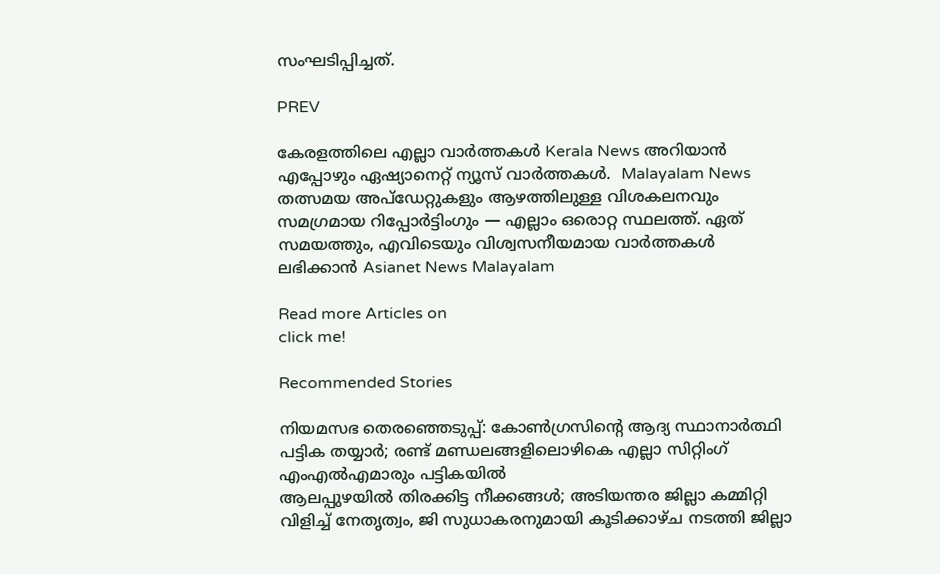സംഘടിപ്പിച്ചത്.

PREV

കേരളത്തിലെ എല്ലാ വാർത്തകൾ Kerala News അറിയാൻ  എപ്പോഴും ഏഷ്യാനെറ്റ് ന്യൂസ് വാർത്തകൾ.  Malayalam News   തത്സമയ അപ്‌ഡേറ്റുകളും ആഴത്തിലുള്ള വിശകലനവും സമഗ്രമായ റിപ്പോർട്ടിംഗും — എല്ലാം ഒരൊറ്റ സ്ഥലത്ത്. ഏത് സമയത്തും, എവിടെയും വിശ്വസനീയമായ വാർത്തകൾ ലഭിക്കാൻ Asianet News Malayalam

Read more Articles on
click me!

Recommended Stories

നിയമസഭ തെരഞ്ഞെടുപ്പ്: കോൺഗ്രസിന്റെ ആദ്യ സ്ഥാനാർത്ഥി പട്ടിക തയ്യാർ; രണ്ട് മണ്ഡലങ്ങളിലൊഴികെ എല്ലാ സിറ്റിംഗ് എംഎൽഎമാരും പട്ടികയിൽ
ആലപ്പുഴയിൽ തിരക്കിട്ട നീക്കങ്ങൾ; അടിയന്തര ജില്ലാ കമ്മിറ്റി വിളിച്ച്‌ നേതൃത്വം, ജി സുധാകരനുമായി കൂടിക്കാഴ്ച നടത്തി ജില്ലാ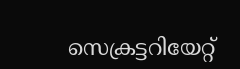സെക്രട്ടറിയേറ്റ്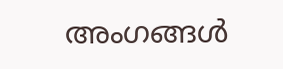അംഗങ്ങൾ